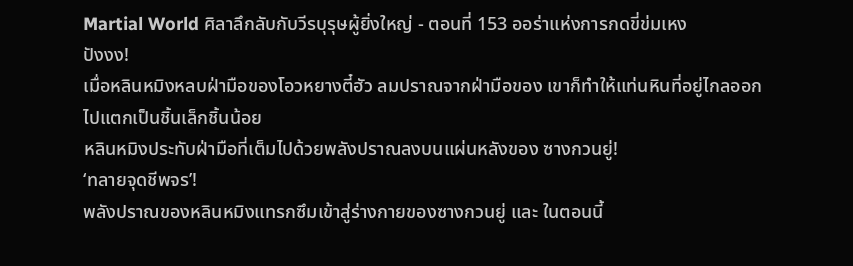Martial World ศิลาลึกลับกับวีรบุรุษผู้ยิ่งใหญ่ - ตอนที่ 153 ออร่าแห่งการกดขี่ข่มเหง
ปังงง!
เมื่อหลินหมิงหลบฝ่ามือของโอวหยางตี๋ฮัว ลมปราณจากฝ่ามือของ เขาก็ทำให้แท่นหินที่อยู่ไกลออกไปแตกเป็นชิ้นเล็กชิ้นน้อย
หลินหมิงประทับฝ่ามือที่เต็มไปด้วยพลังปราณลงบนแผ่นหลังของ ซางกวนยู่!
‘ทลายจุดชีพจร’!
พลังปราณของหลินหมิงแทรกซึมเข้าสู่ร่างกายของซางกวนยู่ และ ในตอนนี้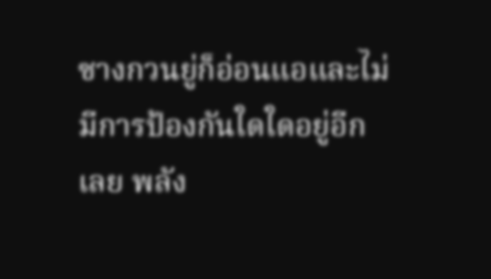ซางกวนยู่ก็อ่อนแอและไม่มีการป้องกันใดใดอยู่อีกเลย พลัง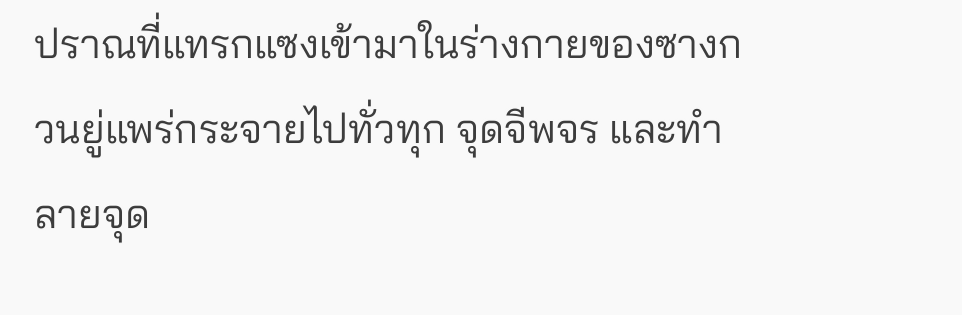ปราณที่แทรกแซงเข้ามาในร่างกายของซางกวนยู่แพร่กระจายไปทั่วทุก จุดจีพจร และทำลายจุด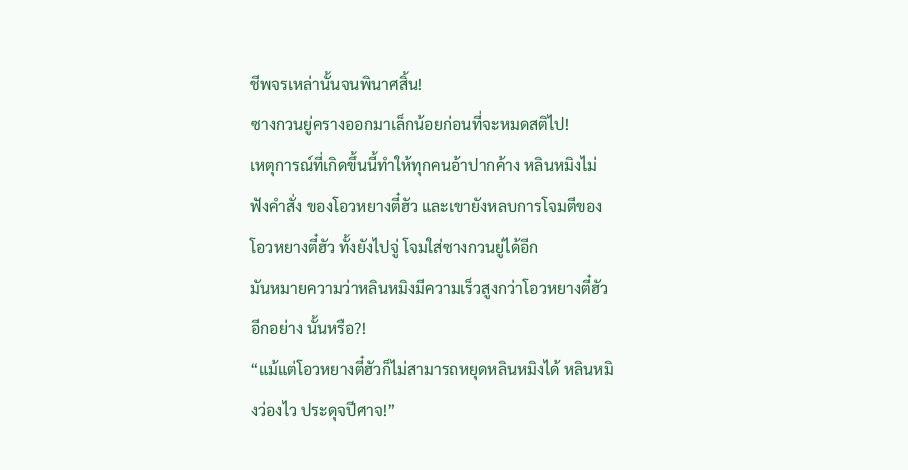ชีพจรเหล่านั้นจนพินาศสิ้น!
ซางกวนยู่ครางออกมาเล็กน้อยก่อนที่จะหมดสติไป!
เหตุการณ์ที่เกิดขึ้นนี้ทำให้ทุกคนอ้าปากค้าง หลินหมิงไม่ฟังคำสั่ง ของโอวหยางตี๋ฮัว และเขายังหลบการโจมตีของโอวหยางตี๋ฮัว ทั้งยังไปจู่ โจมใส่ซางกวนยู่ได้อีก
มันหมายความว่าหลินหมิงมีความเร็วสูงกว่าโอวหยางตี๋ฮัวอีกอย่าง นั้นหรือ?!
“แม้แต่โอวหยางตี๋ฮัวก็ไม่สามารถหยุดหลินหมิงได้ หลินหมิงว่องไว ประดุจปีศาจ!”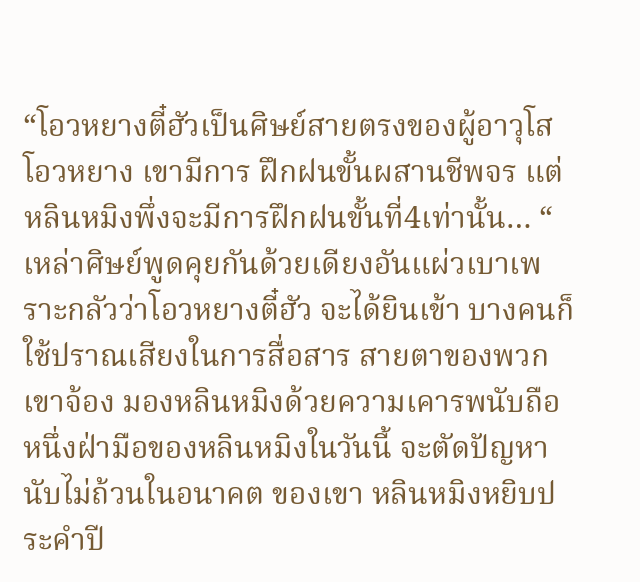“โอวหยางตี๋ฮัวเป็นศิษย์สายตรงของผู้อาวุโสโอวหยาง เขามีการ ฝึกฝนขั้นผสานชีพจร แต่หลินหมิงพึ่งจะมีการฝึกฝนขั้นที่4เท่านั้น… “
เหล่าศิษย์พูดคุยกันด้วยเดียงอันแผ่วเบาเพราะกลัวว่าโอวหยางตี๋ฮัว จะได้ยินเข้า บางคนก็ใช้ปราณเสียงในการสื่อสาร สายตาของพวกเขาจ้อง มองหลินหมิงด้วยความเคารพนับถือ
หนึ่งฝ่ามือของหลินหมิงในวันนี้ จะตัดปัญหานับไม่ถ้วนในอนาคต ของเขา หลินหมิงหยิบประคำปี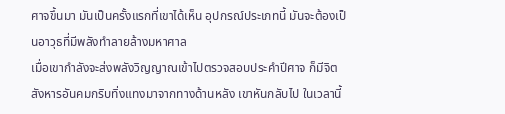ศาจขึ้นมา มันเป็นครั้งแรกที่เขาได้เห็น อุปกรณ์ประเภทนี้ มันจะต้องเป็นอาวุธที่มีพลังทำลายล้างมหาศาล
เมื่อเขากำลังจะส่งพลังวิญญาณเข้าไปตรวจสอบประคำปีศาจ ก็มีจิต สังหารอันคมกริบทิ่งแทงมาจากทางด้านหลัง เขาหันกลับไป ในเวลานี้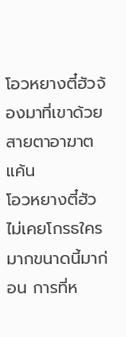โอวหยางตี๋ฮัวจ้องมาที่เขาด้วยสายตาอาฆาตแค้น
โอวหยางตี๋ฮัวไม่เคยโกรธใครมากขนาดนี้มาก่อน การที่ห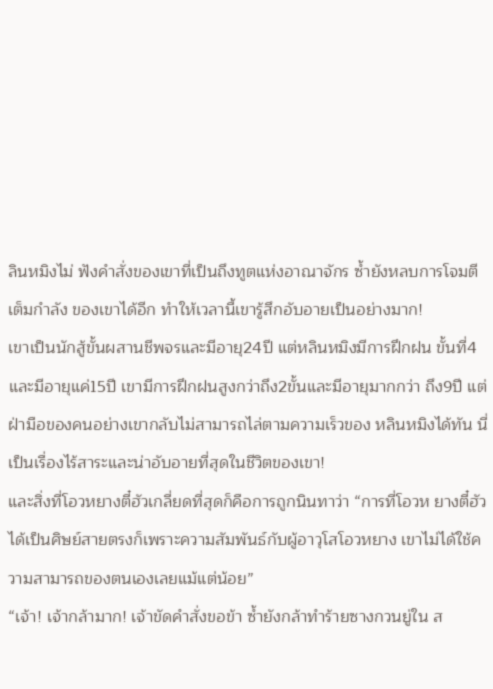ลินหมิงไม่ ฟังคำสั่งของเขาที่เป็นถึงทูตแห่งอาณาจักร ซ้ำยังหลบการโจมตีเต็มกำลัง ของเขาได้อีก ทำให้เวลานี้เขารู้สึกอับอายเป็นอย่างมาก!
เขาเป็นนักสู้ขั้นผสานชีพจรและมีอายุ24ปี แต่หลินหมิงมีการฝึกฝน ขั้นที่4และมีอายุแค่15ปี เขามีการฝึกฝนสูงกว่าถึง2ขั้นและมีอายุมากกว่า ถึง9ปี แต่ฝ่ามือของคนอย่างเขากลับไม่สามารถไล่ตามความเร็วของ หลินหมิงได้ทัน นี่เป็นเรื่องไร้สาระและน่าอับอายที่สุดในชีวิตของเขา!
และสิ่งที่โอวหยางตี๋ฮัวเกลี่ยดที่สุดก็คือการถูกนินทาว่า “การที่โอวห ยางตี๋ฮัวได้เป็นศิษย์สายตรงก็เพราะความสัมพันธ์กับผู้อาวุโสโอวหยาง เขาไม่ได้ใช้ความสามารถของตนเองเลยแม้แต่น้อย”
“เจ้า! เจ้ากล้ามาก! เจ้าขัดคำสั่งขอข้า ซ้ำยังกล้าทำร้ายซางกวนยู่ใน ส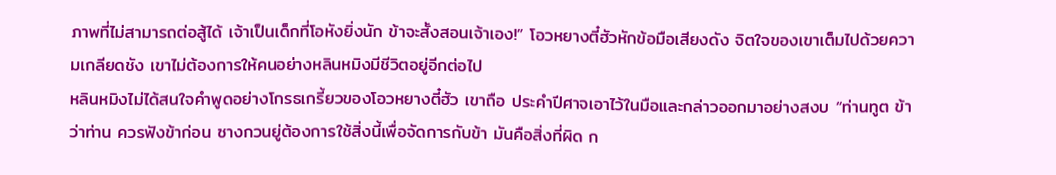ภาพที่ไม่สามารถต่อสู้ได้ เจ้าเป็นเด็กที่โอหังยิ่งนัก ข้าจะสั้งสอนเจ้าเอง!” โอวหยางตี๋ฮัวหักข้อมือเสียงดัง จิตใจของเขาเต็มไปด้วยความเกลียดชัง เขาไม่ต้องการให้คนอย่างหลินหมิงมีชีวิตอยู่อีกต่อไป
หลินหมิงไม่ได้สนใจคำพูดอย่างโกรธเกรี้ยวของโอวหยางตี๋ฮัว เขาถือ ประคำปีศาจเอาไว้ในมือและกล่าวออกมาอย่างสงบ “ท่านทูต ข้าว่าท่าน ควรฟังข้าก่อน ซางกวนยู่ต้องการใช้สิ่งนี้เพื่อจัดการกับข้า มันคือสิ่งที่ผิด ก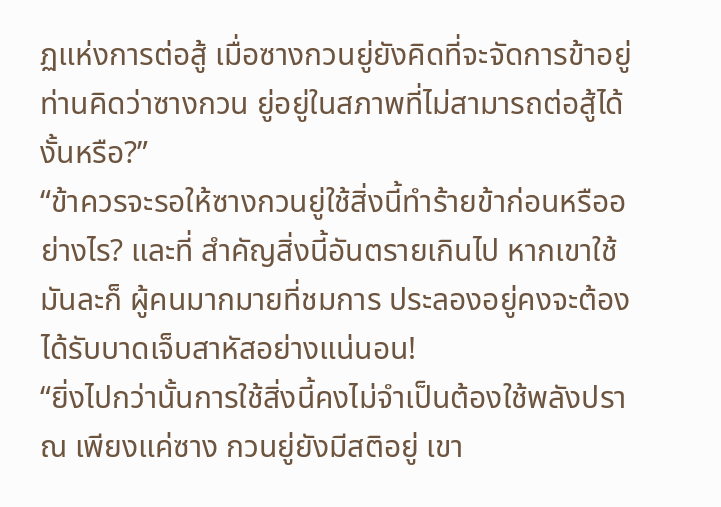ฏแห่งการต่อสู้ เมื่อซางกวนยู่ยังคิดที่จะจัดการข้าอยู่ ท่านคิดว่าซางกวน ยู่อยู่ในสภาพที่ไม่สามารถต่อสู้ได้งั้นหรือ?”
“ข้าควรจะรอให้ซางกวนยู่ใช้สิ่งนี้ทำร้ายข้าก่อนหรืออย่างไร? และที่ สำคัญสิ่งนี้อันตรายเกินไป หากเขาใช้มันละก็ ผู้คนมากมายที่ชมการ ประลองอยู่คงจะต้องได้รับบาดเจ็บสาหัสอย่างแน่นอน!
“ยิ่งไปกว่านั้นการใช้สิ่งนี้คงไม่จำเป็นต้องใช้พลังปราณ เพียงแค่ซาง กวนยู่ยังมีสติอยู่ เขา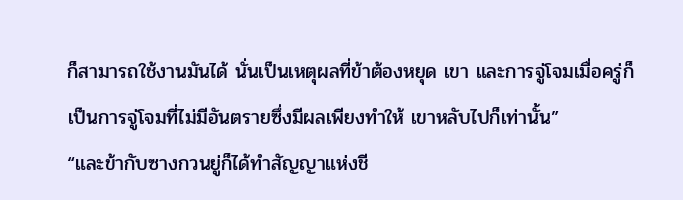ก็สามารถใช้งานมันได้ นั่นเป็นเหตุผลที่ข้าต้องหยุด เขา และการจู่โจมเมื่อครู่ก็เป็นการจู่โจมที่ไม่มีอันตรายซึ่งมีผลเพียงทำให้ เขาหลับไปก็เท่านั้น”
“และข้ากับซางกวนยู่ก็ได้ทำสัญญาแห่งชี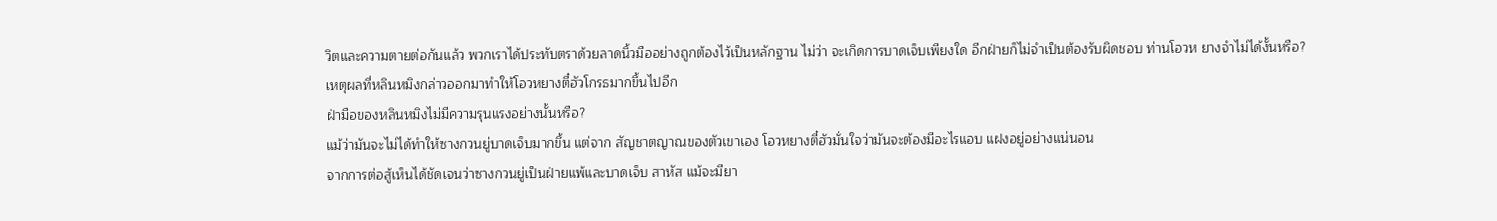วิตและความตายต่อกันแล้ว พวกเราได้ประทับตราด้วยลาดนิ้วมืออย่างถูกต้องไว้เป็นหลักฐาน ไม่ว่า จะเกิดการบาดเจ็บเพียงใด อีกฝ่ายก็ไม่จำเป็นต้องรับผิดชอบ ท่านโอวห ยางจำไม่ได้งั้นหรือ?
เหตุผลที่หลินหมิงกล่าวออกมาทำให้โอวหยางตี๋ฮัวโกรธมากขึ้นไปอีก
ฝ่ามือของหลินหมิงไม่มีความรุนแรงอย่างนั้นหรือ?
แม้ว่ามันจะไม่ได้ทำให้ซางกวนยู่บาดเจ็บมากขึ้น แต่จาก สัญชาตญาณของตัวเขาเอง โอวหยางตี๋ฮัวมั่นใจว่ามันจะต้องมีอะไรแอบ แฝงอยู่อย่างแน่นอน
จากการต่อสู้เห็นได้ชัดเจนว่าซางกวนยู่เป็นฝ่ายแพ้และบาดเจ็บ สาหัส แม้จะมียา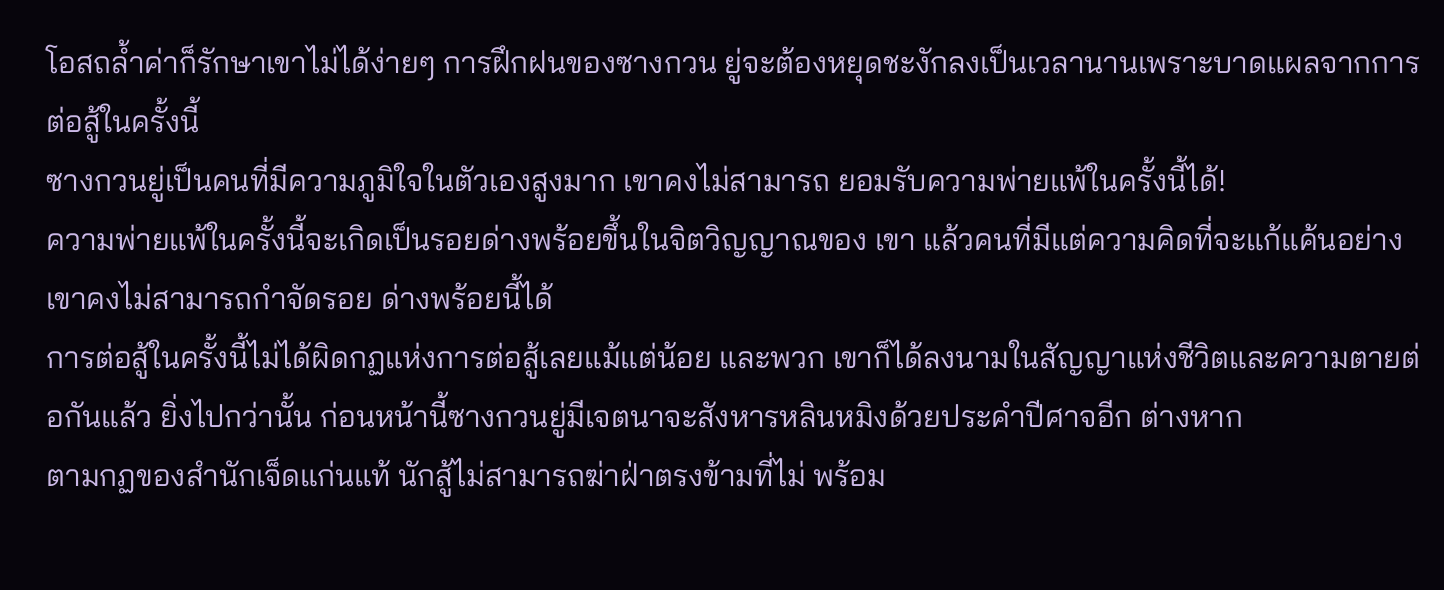โอสถล้ำค่าก็รักษาเขาไม่ได้ง่ายๆ การฝึกฝนของซางกวน ยู่จะต้องหยุดชะงักลงเป็นเวลานานเพราะบาดแผลจากการต่อสู้ในครั้งนี้
ซางกวนยู่เป็นคนที่มีความภูมิใจในตัวเองสูงมาก เขาคงไม่สามารถ ยอมรับความพ่ายแพ้ในครั้งนี้ได้!
ความพ่ายแพ้ในครั้งนี้จะเกิดเป็นรอยด่างพร้อยขึ้นในจิตวิญญาณของ เขา แล้วคนที่มีแต่ความคิดที่จะแก้แค้นอย่างเขาคงไม่สามารถกำจัดรอย ด่างพร้อยนี้ได้
การต่อสู้ในครั้งนี้ไม่ได้ผิดกฏแห่งการต่อสู้เลยแม้แต่น้อย และพวก เขาก็ได้ลงนามในสัญญาแห่งชีวิตและความตายต่อกันแล้ว ยิ่งไปกว่านั้น ก่อนหน้านี้ซางกวนยู่มีเจตนาจะสังหารหลินหมิงด้วยประคำปีศาจอีก ต่างหาก
ตามกฏของสำนักเจ็ดแก่นแท้ นักสู้ไม่สามารถฆ่าฝ่าตรงข้ามที่ไม่ พร้อม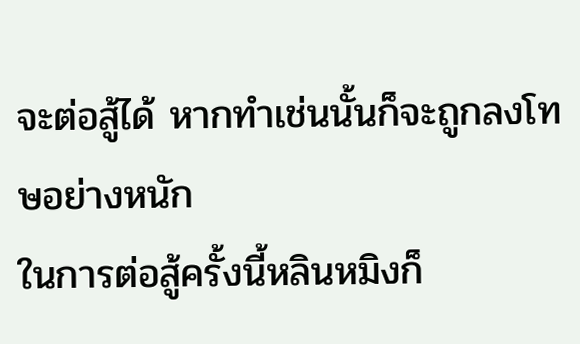จะต่อสู้ได้ หากทำเช่นนั้นก็จะถูกลงโทษอย่างหนัก
ในการต่อสู้ครั้งนี้หลินหมิงก็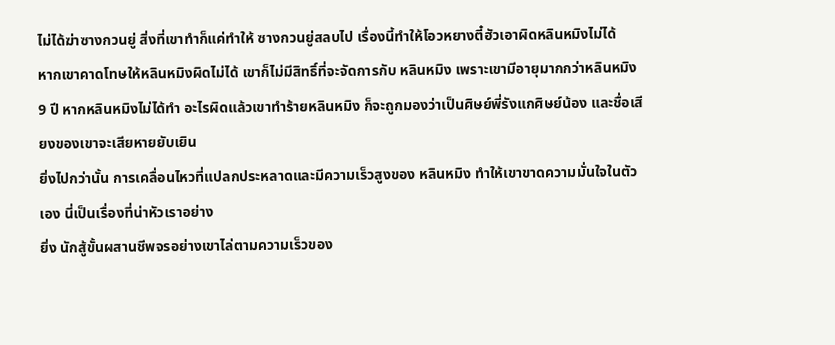ไม่ได้ฆ่าซางกวนยู่ สิ่งที่เขาทำก็แค่ทำให้ ซางกวนยู่สลบไป เรื่องนี้ทำให้โอวหยางตี๋ฮัวเอาผิดหลินหมิงไม่ได้
หากเขาคาดโทษให้หลินหมิงผิดไม่ได้ เขาก็ไม่มีสิทธิ์ที่จะจัดการกับ หลินหมิง เพราะเขามีอายุมากกว่าหลินหมิง 9 ปี หากหลินหมิงไม่ได้ทำ อะไรผิดแล้วเขาทำร้ายหลินหมิง ก็จะถูกมองว่าเป็นศิษย์พี่รังแกศิษย์น้อง และชื่อเสียงของเขาจะเสียหายยับเยิน
ยิ่งไปกว่านั้น การเคลื่อนไหวที่แปลกประหลาดและมีความเร็วสูงของ หลินหมิง ทำให้เขาขาดความมั่นใจในตัวเอง นี่เป็นเรื่องที่น่าหัวเราอย่าง
ยิ่ง นักสู้ขั้นผสานชีพจรอย่างเขาไล่ตามความเร็วของ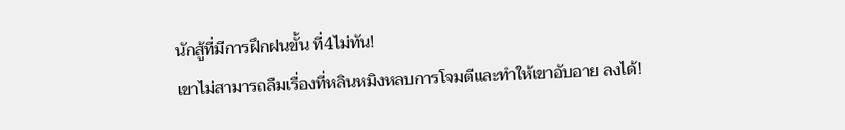นักสู้ที่มีการฝึกฝนขั้น ที่4ไม่ทัน!
เขาไม่สามารถลืมเรื่องที่หลินหมิงหลบการโจมตีและทำให้เขาอับอาย ลงได้!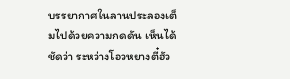บรรยากาศในลานประลองเต็มไปด้วยความกดดัน เห็นได้ชัดว่า ระหว่างโอวหยางตี๋ฮัว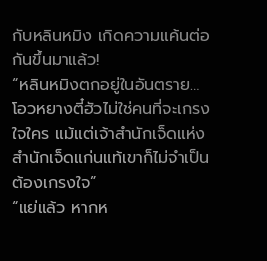กับหลินหมิง เกิดความแค้นต่อกันขึ้นมาแล้ว!
“หลินหมิงตกอยู่ในอันตราย… โอวหยางตี๋ฮัวไม่ใช่คนที่จะเกรงใจใคร แม้แต่เจ้าสำนักเจ็ดแห่งสำนักเจ็ดแก่นแท้เขาก็ไม่จำเป็นต้องเกรงใจ”
“แย่แล้ว หากห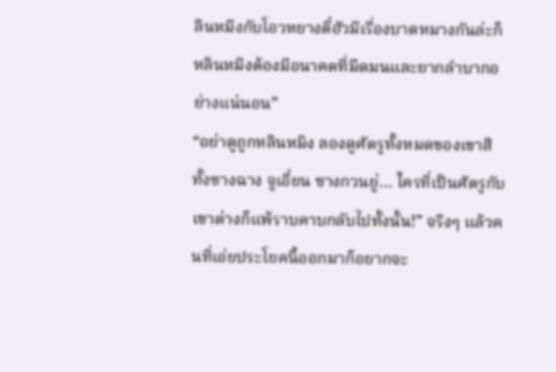ลินหมิงกับโอวหยางตี๋ฮัวมีเรื่องบาดหมางกันล่ะก็ หลินหมิงต้องมีอนาคตที่มืดมนและยากลำบากอย่างแน่นอน”
“อย่าดูถูกหลินหมิง ลองดูศัตรูทั้งหมดของเขาสิ ทั้งซางฉาง จูเอี๋ยน ซางกวนยู่… ใครที่เป็นศัตรูกับเขาต่างก็แพ้ราบคาบกลับไปทั้งนั้น!” จริงๆ แล้วคนที่เอ่ยประโยคนี้ออกมาก็อยากจะ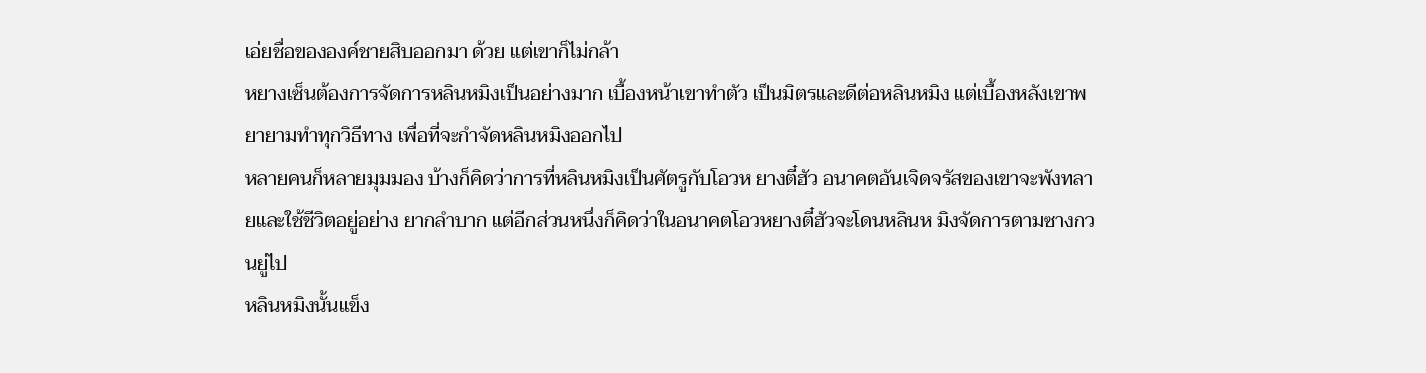เอ่ยชื่อขององค์ชายสิบออกมา ด้วย แต่เขาก็ไม่กล้า
หยางเซ็นต้องการจัดการหลินหมิงเป็นอย่างมาก เบื้องหน้าเขาทำตัว เป็นมิตรและดีต่อหลินหมิง แต่เบื้องหลังเขาพยายามทำทุกวิธีทาง เพื่อที่จะกำจัดหลินหมิงออกไป
หลายคนก็หลายมุมมอง บ้างก็คิดว่าการที่หลินหมิงเป็นศัตรูกับโอวห ยางตี๋ฮัว อนาคตอันเจิดจรัสของเขาจะพังทลายและใช้ชีวิตอยู่อย่าง ยากลำบาก แต่อีกส่วนหนึ่งก็คิดว่าในอนาคตโอวหยางตี๋ฮัวจะโดนหลินห มิงจัดการตามซางกวนยู่ไป
หลินหมิงนั้นแข็ง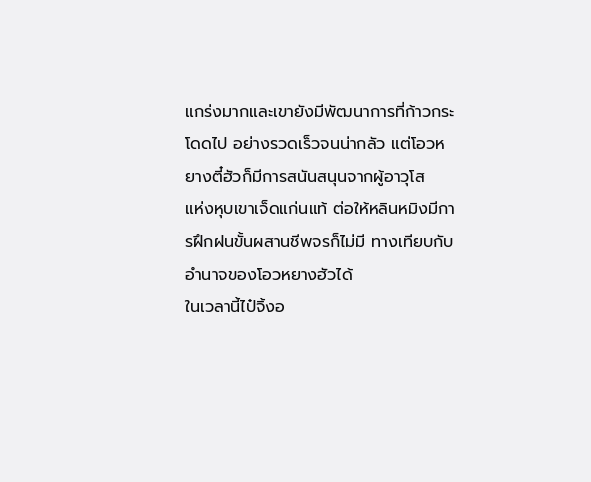แกร่งมากและเขายังมีพัฒนาการที่ก้าวกระโดดไป อย่างรวดเร็วจนน่ากลัว แต่โอวหยางตี๋ฮัวก็มีการสนันสนุนจากผู้อาวุโส
แห่งหุบเขาเจ็ดแก่นแท้ ต่อให้หลินหมิงมีการฝึกฝนขั้นผสานชีพจรก็ไม่มี ทางเทียบกับอำนาจของโอวหยางฮัวได้
ในเวลานี้ไป๋จิ้งอ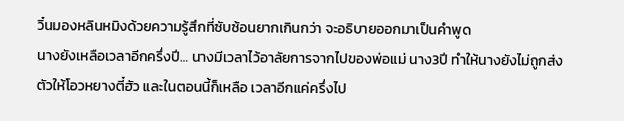วิ๋นมองหลินหมิงด้วยความรู้สึกที่ซับซ้อนยากเกินกว่า จะอธิบายออกมาเป็นคำพูด
นางยังเหลือเวลาอีกครึ่งปี… นางมีเวลาไว้อาลัยการจากไปของพ่อแม่ นาง3ปี ทำให้นางยังไม่ถูกส่งตัวให้โอวหยางตี๋ฮัว และในตอนนี้ก็เหลือ เวลาอีกแค่ครึ่งไป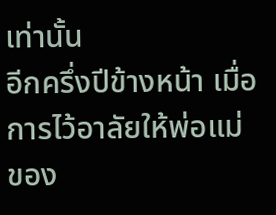เท่านั้น
อีกครึ่งปีข้างหน้า เมื่อการไว้อาลัยให้พ่อแม่ของ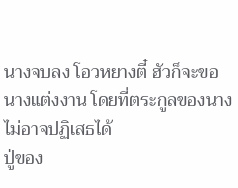นางจบลง โอวหยางตี๋ ฮัวก็จะขอนางแต่งงาน โดยที่ตระกูลของนางไม่อาจปฏิเสธได้
ปู่ของ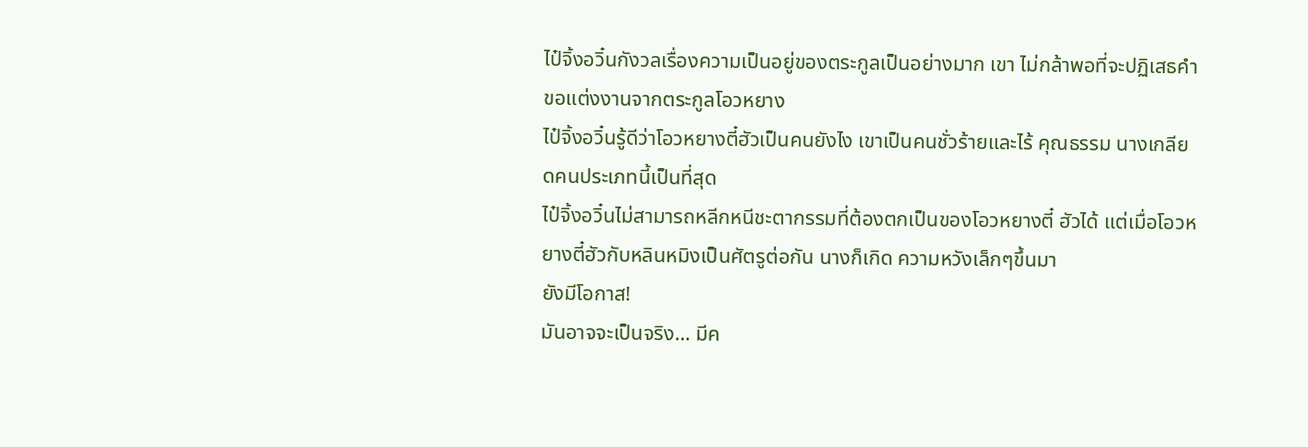ไป๋จิ้งอวิ๋นกังวลเรื่องความเป็นอยู่ของตระกูลเป็นอย่างมาก เขา ไม่กล้าพอที่จะปฏิเสธคำขอแต่งงานจากตระกูลโอวหยาง
ไป๋จิ้งอวิ๋นรู้ดีว่าโอวหยางตี๋ฮัวเป็นคนยังไง เขาเป็นคนชั่วร้ายและไร้ คุณธรรม นางเกลียดคนประเภทนี้เป็นที่สุด
ไป๋จิ้งอวิ๋นไม่สามารถหลีกหนีชะตากรรมที่ต้องตกเป็นของโอวหยางตี๋ ฮัวได้ แต่เมื่อโอวหยางตี๋ฮัวกับหลินหมิงเป็นศัตรูต่อกัน นางก็เกิด ความหวังเล็กๆขึ้นมา
ยังมีโอกาส!
มันอาจจะเป็นจริง… มีค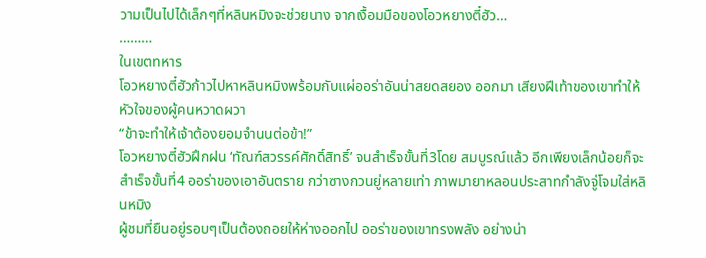วามเป็นไปได้เล็กๆที่หลินหมิงจะช่วยนาง จากเงื้อมมือของโอวหยางตี๋ฮัว…
………
ในเขตทหาร
โอวหยางตี๋ฮัวก้าวไปหาหลินหมิงพร้อมกับแผ่ออร่าอันน่าสยดสยอง ออกมา เสียงฝีเท้าของเขาทำให้หัวใจของผู้คนหวาดผวา
“ข้าจะทำให้เจ้าต้องยอมจำนนต่อข้า!”
โอวหยางตี๋ฮัวฝึกฝน ‘ทัณฑ์สวรรค์ศักดิ์สิทธิ์’ จนสำเร็จขั้นที่3โดย สมบูรณ์แล้ว อีกเพียงเล็กน้อยก็จะสำเร็จขั้นที่4 ออร่าของเอาอันตราย กว่าซางกวนยู่หลายเท่า ภาพมายาหลอนประสาทกำลังจู่โจมใส่หลินหมิง
ผู้ชมที่ยืนอยู่รอบๆเป็นต้องถอยให้ห่างออกไป ออร่าของเขาทรงพลัง อย่างน่า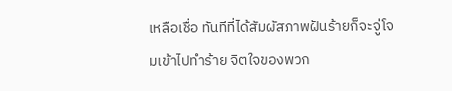เหลือเชื่อ ทันทีที่ได้สัมผัสภาพฝันร้ายก็จะจู่โจมเข้าไปทำร้าย จิตใจของพวก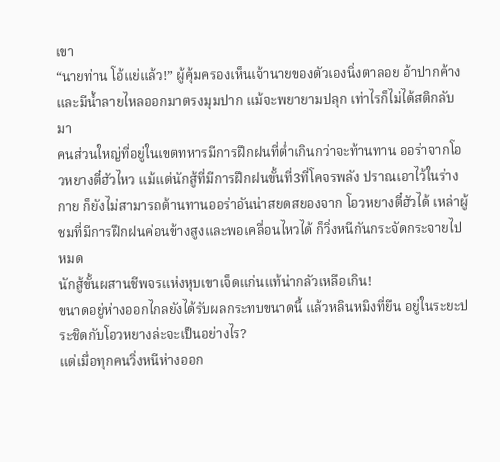เขา
“นายท่าน โอ้แย่แล้ว!” ผู้คุ้มครองเห็นเจ้านายของตัวเองนิ่งตาลอย อ้าปากค้าง และมีน้ำลายไหลออกมาตรงมุมปาก แม้จะพยายามปลุก เท่าไรก็ไม่ได้สติกลับมา
คนส่วนใหญ่ที่อยู่ในเขตทหารมีการฝึกฝนที่ต่ำเกินกว่าจะท้านทาน ออร่าจากโอวหยางตี๋ฮัวไหว แม้แต่นักสู้ที่มีการฝึกฝนขั้นที่3ที่โคจรพลัง ปราณเอาไว้ในร่างกาย ก็ยังไม่สามารถต้านทานออร่าอันน่าสยดสยองจาก โอวหยางตี๋ฮัวได้ เหล่าผู้ชมที่มีการฝึกฝนค่อนข้างสูงและพอเคลื่อนไหวได้ ก็วิ่งหนีกันกระจัดกระจายไปหมด
นักสู้ขั้นผสานชีพจรแห่งหุบเขาเจ็ดแก่นแท้น่ากลัวเหลือเกิน!
ขนาดอยู่ห่างออกไกลยังได้รับผลกระทบขนาดนี้ แล้วหลินหมิงที่ยืน อยู่ในระยะประชิดกับโอวหยางล่ะจะเป็นอย่างไร?
แต่เมื่อทุกคนวิ่งหนีห่างออก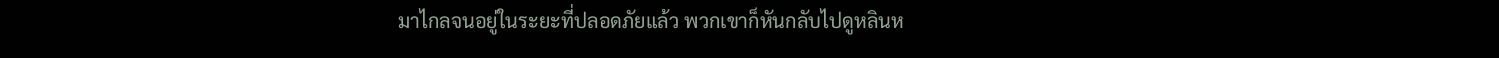มาไกลจนอยู่ในระยะที่ปลอดภัยแล้ว พวกเขาก็หันกลับไปดูหลินห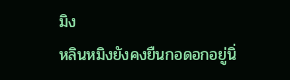มิง
หลินหมิงยังคงยืนกอดอกอยู่นิ่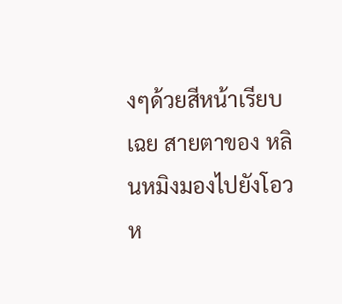งๆด้วยสีหน้าเรียบเฉย สายตาของ หลินหมิงมองไปยังโอวห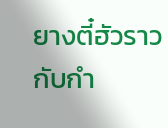ยางตี๋ฮัวราวกับกำ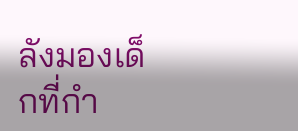ลังมองเด็กที่กำ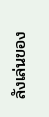ลังเล่นของ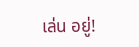เล่น อยู่!